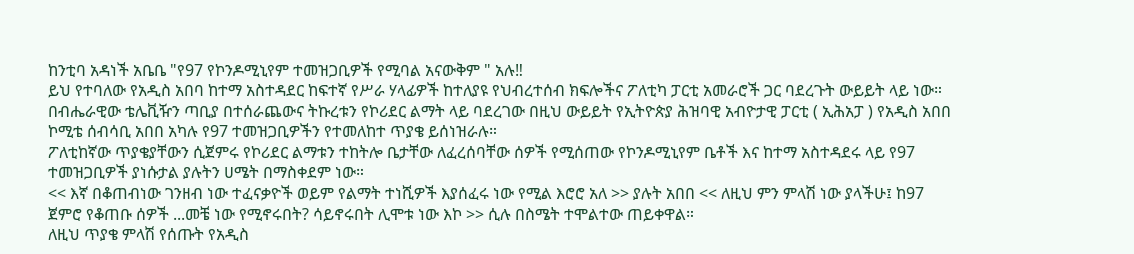ከንቲባ አዳነች አቤቤ "የ97 የኮንዶሚኒየም ተመዝጋቢዎች የሚባል አናውቅም " አሉ‼
ይህ የተባለው የአዲስ አበባ ከተማ አስተዳደር ከፍተኛ የሥራ ሃላፊዎች ከተለያዩ የህብረተሰብ ክፍሎችና ፖለቲካ ፓርቲ አመራሮች ጋር ባደረጉት ውይይት ላይ ነው።
በብሔራዊው ቴሌቪዥን ጣቢያ በተሰራጨውና ትኩረቱን የኮሪደር ልማት ላይ ባደረገው በዚህ ውይይት የኢትዮጵያ ሕዝባዊ አብዮታዊ ፓርቲ ( ኢሕአፓ ) የአዲስ አበበ ኮሚቴ ሰብሳቢ አበበ አካሉ የ97 ተመዝጋቢዎችን የተመለከተ ጥያቄ ይሰነዝራሉ።
ፖለቲከኛው ጥያቄያቸውን ሲጀምሩ የኮሪደር ልማቱን ተከትሎ ቤታቸው ለፈረሰባቸው ሰዎች የሚሰጠው የኮንዶሚኒየም ቤቶች እና ከተማ አስተዳደሩ ላይ የ97 ተመዝጋቢዎች ያነሱታል ያሉትን ሀሜት በማስቀደም ነው።
<< እኛ በቆጠብነው ገንዘብ ነው ተፈናቃዮች ወይም የልማት ተነሺዎች እያሰፈሩ ነው የሚል እሮሮ አለ >> ያሉት አበበ << ለዚህ ምን ምላሽ ነው ያላችሁ፤ ከ97 ጀምሮ የቆጠቡ ሰዎች ...መቼ ነው የሚኖሩበት? ሳይኖሩበት ሊሞቱ ነው እኮ >> ሲሉ በስሜት ተሞልተው ጠይቀዋል።
ለዚህ ጥያቄ ምላሽ የሰጡት የአዲስ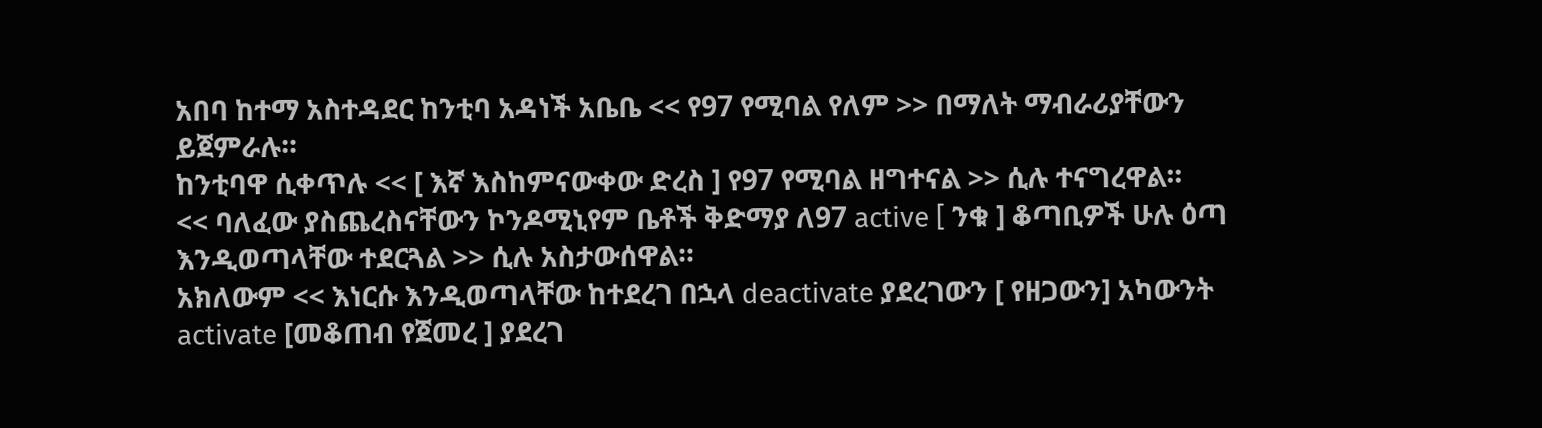አበባ ከተማ አስተዳደር ከንቲባ አዳነች አቤቤ << የ97 የሚባል የለም >> በማለት ማብራሪያቸውን ይጀምራሉ።
ከንቲባዋ ሲቀጥሉ << [ እኛ እስከምናውቀው ድረስ ] የ97 የሚባል ዘግተናል >> ሲሉ ተናግረዋል።
<< ባለፈው ያስጨረስናቸውን ኮንዶሚኒየም ቤቶች ቅድማያ ለ97 active [ ንቁ ] ቆጣቢዎች ሁሉ ዕጣ እንዲወጣላቸው ተደርጓል >> ሲሉ አስታውሰዋል።
አክለውም << እነርሱ እንዲወጣላቸው ከተደረገ በኋላ deactivate ያደረገውን [ የዘጋውን] አካውንት activate [መቆጠብ የጀመረ ] ያደረገ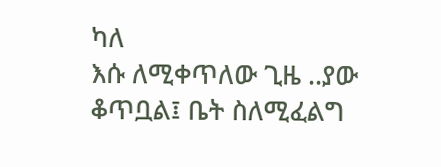ካለ
እሱ ለሚቀጥለው ጊዜ ..ያው ቆጥቧል፤ ቤት ስለሚፈልግ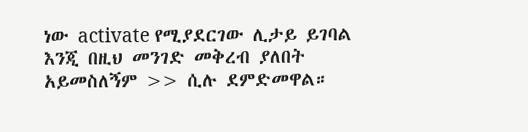ነው activate የሚያደርገው ሊታይ ይገባል እንጂ በዚህ መንገድ መቅረብ ያለበት አይመስለኝም >> ሲሉ ደምድመዋል።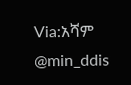Via:አሻም
@min_ddis